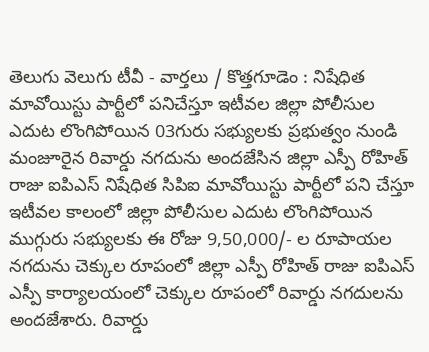తెలుగు వెలుగు టీవీ - వార్తలు / కొత్తగూడెం : నిషేధిత మావోయిస్టు పార్టీలో పనిచేస్తూ ఇటీవల జిల్లా పోలీసుల ఎదుట లొంగిపోయిన 03గురు సభ్యులకు ప్రభుత్వం నుండి మంజూరైన రివార్డు నగదును అందజేసిన జిల్లా ఎస్పీ రోహిత్ రాజు ఐపిఎస్ నిషేధిత సిపిఐ మావోయిస్టు పార్టీలో పని చేస్తూ ఇటీవల కాలంలో జిల్లా పోలీసుల ఎదుట లొంగిపోయిన ముగ్గురు సభ్యులకు ఈ రోజు 9,50,000/- ల రూపాయల నగదును చెక్కుల రూపంలో జిల్లా ఎస్పీ రోహిత్ రాజు ఐపిఎస్ ఎస్పీ కార్యాలయంలో చెక్కుల రూపంలో రివార్డు నగదులను అందజేశారు. రివార్డు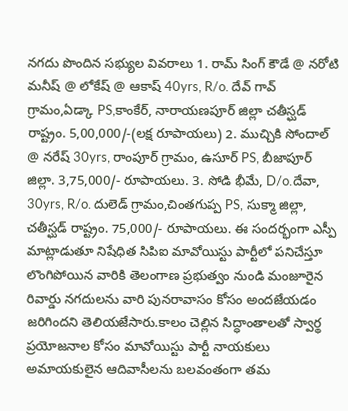నగదు పొందిన సభ్యుల వివరాలు 1. రామ్ సింగ్ కౌడే @ నరోటి మనీష్ @ లోకేష్ @ ఆకాష్ 40yrs, R/o. దేవ్ గావ్ గ్రామం,ఏడ్కా PS,కాంకేర్, నారాయణపూర్ జిల్లా చతీస్ఘడ్ రాష్ట్రం. 5,00,000/-(లక్ష రూపాయలు) 2. ముచ్చికి సోందాల్ @ నరేష్ 30yrs, రాంపూర్ గ్రామం, ఉసూర్ PS, బీజాపూర్ జిల్లా. 3,75,000/- రూపాయలు. 3. సోడి భీమే, D/o.దేవా, 30yrs, R/o. దులెడ్ గ్రామం,చింతగుప్ప PS, సుక్మా జిల్లా, చతీస్ఘడ్ రాష్ట్రం. 75,000/- రూపాయలు. ఈ సందర్భంగా ఎస్పీ మాట్లాడుతూ నిషేధిత సిపిఐ మావోయిస్టు పార్టీలో పనిచేస్తూ లొంగిపోయిన వారికి తెలంగాణ ప్రభుత్వం నుండి మంజూరైన రివార్డు నగదులను వారి పునరావాసం కోసం అందజేయడం జరిగిందని తెలియజేసారు.కాలం చెల్లిన సిద్ధాంతాలతో స్వార్థ ప్రయోజనాల కోసం మావోయిస్టు పార్టీ నాయకులు అమాయకులైన ఆదివాసీలను బలవంతంగా తమ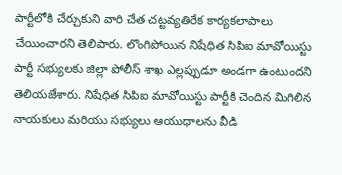పార్టీలోకి చేర్చుకుని వారి చేత చట్టవ్యతిరేక కార్యకలాపాలు చేయించారని తెలిపారు. లొంగిపోయిన నిషేధిత సిపిఐ మావోయిస్టు పార్టీ సభ్యులకు జిల్లా పోలీస్ శాఖ ఎల్లప్పుడూ అండగా ఉంటుందని తెలియజేశారు. నిషేధిత సిపిఐ మావోయిస్టు పార్టీకి చెందిన మిగిలిన నాయకులు మరియు సభ్యులు ఆయుధాలను వీడి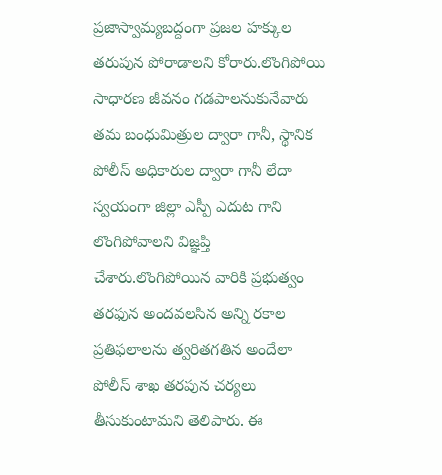ప్రజాస్వామ్యబద్దంగా ప్రజల హక్కుల తరుపున పోరాడాలని కోరారు.లొంగిపోయి సాధారణ జీవనం గడపాలనుకునేవారు తమ బంధుమిత్రుల ద్వారా గానీ, స్థానిక పోలీస్ అధికారుల ద్వారా గానీ లేదా స్వయంగా జిల్లా ఎస్పీ ఎదుట గాని లొంగిపోవాలని విజ్ఞప్తి చేశారు.లొంగిపోయిన వారికి ప్రభుత్వం తరఫున అందవలసిన అన్ని రకాల ప్రతిఫలాలను త్వరితగతిన అందేలా పోలీస్ శాఖ తరపున చర్యలు తీసుకుంటామని తెలిపారు. ఈ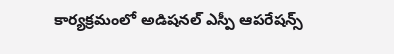కార్యక్రమంలో అడిషనల్ ఎస్పీ ఆపరేషన్స్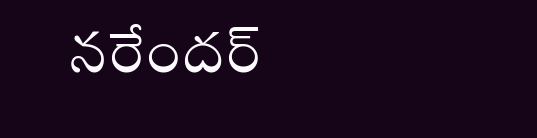నరేందర్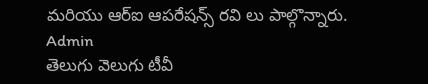మరియు ఆర్ఐ ఆపరేషన్స్ రవి లు పాల్గొన్నారు.
Admin
తెలుగు వెలుగు టీవీ